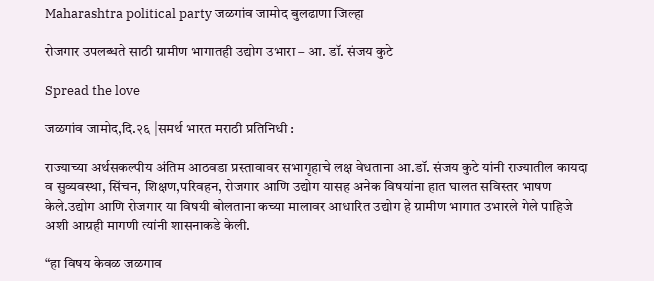Maharashtra political party जळगांव जामोद बुलढाणा जिल्हा

रोजगार उपलब्धते साठी ग्रामीण भागातही उद्योग उभारा – आ. डॉ. संजय कुटे

Spread the love

जळगांव जामोद,दि.२६ |समर्थ भारत मराठी प्रतिनिधी :

राज्याच्या अर्थसकल्पीय अंतिम आठवडा प्रस्तावावर सभागृहाचे लक्ष वेधताना आ.डॉ. संजय कुटे यांनी राज्यातील कायदा व सुव्यवस्था, सिंचन, शिक्षण,परिवहन, रोजगार आणि उद्योग यासह अनेक विषयांना हात घालत सविस्तर भाषण केले.उद्योग आणि रोजगार या विषयी बोलताना कच्या मालावर आधारित उद्योग हे ग्रामीण भागात उभारले गेले पाहिजे अशी आग्रही मागणी त्यांनी शासनाकडे केली.

“हा विषय केवळ जळगाव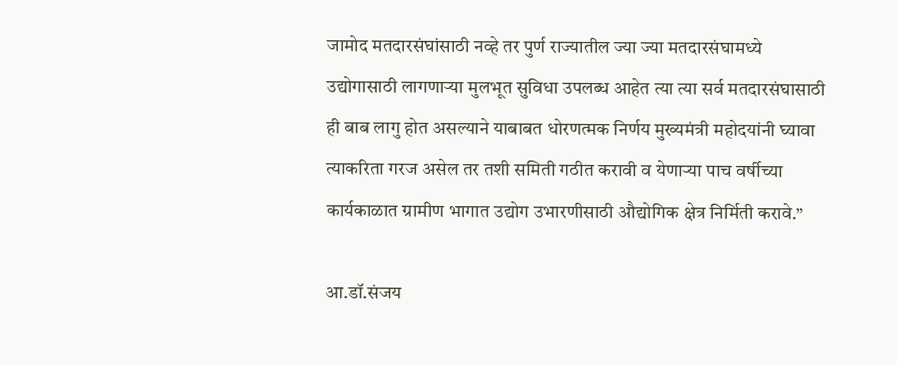जामोद मतदारसंघांसाठी नव्हे तर पुर्ण राज्यातील ज्या ज्या मतदारसंघामध्ये उद्योगासाठी लागणाऱ्या मुलभूत सुविधा उपलब्ध आहेत त्या त्या सर्व मतदारसंघासाठी ही बाब लागु होत असल्याने याबाबत धोरणत्मक निर्णय मुख्यमंत्री महोदयांनी घ्यावा त्याकरिता गरज असेल तर तशी समिती गठीत करावी व येणाऱ्या पाच वर्षीच्या कार्यकाळात ग्रामीण भागात उद्योग उभारणीसाठी औद्योगिक क्षेत्र निर्मिती करावे.”

आ.डॉ.संजय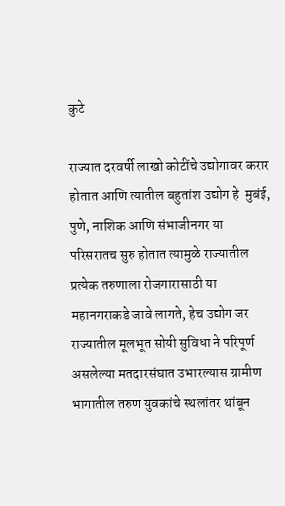कुटे

राज्यात दरवर्षी लाखो कोटींचे उद्योगावर करार होतात आणि त्यातील बहुतांश उद्योग हे  मुबंई, पुणे, नाशिक आणि संभाजीनगर या परिसरातच सुरु होतात त्यामुळे राज्यातील प्रत्येक तरुणाला रोजगारासाठी या महानगराकडे जावे लागते, हेच उद्योग जर राज्यातील मूलभूत सोयी सुविधा ने परिपूर्ण असलेल्या मतदारसंघात उभारल्यास ग्रामीण भागातील तरुण युवकांचे स्थलांतर थांबून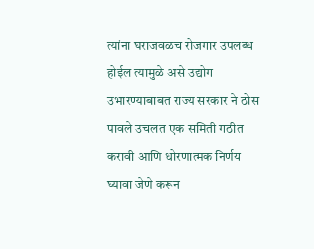त्यांना घराजवळच रोजगार उपलब्ध होईल त्यामुळे असे उद्योग उभारण्याबाबत राज्य सरकार ने ठोस पावले उचलत एक समिती गठीत करावी आणि धोरणात्मक निर्णय घ्यावा जेणे करून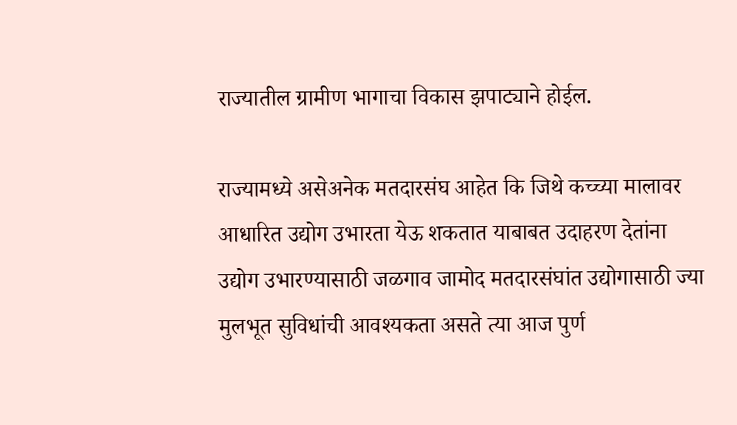राज्यातील ग्रामीण भागाचा विकास झपाट्याने होईल.

राज्यामध्ये असेअनेक मतदारसंघ आहेत कि जिथे कच्च्या मालावर आधारित उद्योग उभारता येऊ शकतात याबाबत उदाहरण देतांना उद्योग उभारण्यासाठी जळगाव जामोद मतदारसंघांत उद्योगासाठी ज्या मुलभूत सुविधांची आवश्यकता असते त्या आज पुर्ण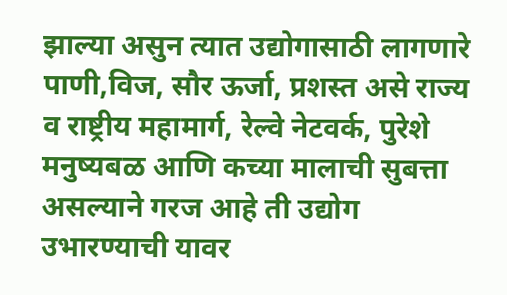झाल्या असुन त्यात उद्योगासाठी लागणारे पाणी,विज, सौर ऊर्जा, प्रशस्त असे राज्य व राष्ट्रीय महामार्ग, रेल्वे नेटवर्क, पुरेशे मनुष्यबळ आणि कच्या मालाची सुबत्ता असल्याने गरज आहे ती उद्योग उभारण्याची यावर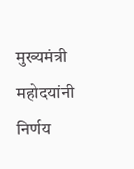मुख्यमंत्री महोदयांनी निर्णय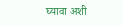घ्यावा अशी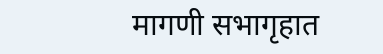मागणी सभागृहात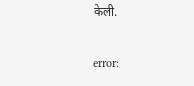केली.

error: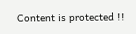Content is protected !!